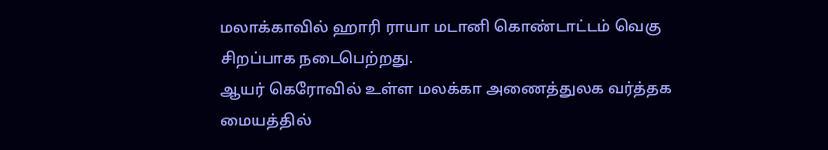மலாக்காவில் ஹாரி ராயா மடானி கொண்டாட்டம் வெகு சிறப்பாக நடைபெற்றது.
ஆயர் கெரோவில் உள்ள மலக்கா அணைத்துலக வர்த்தக மையத்தில்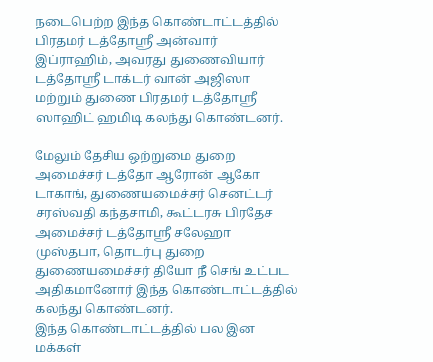நடைபெற்ற இந்த கொண்டாட்டத்தில் பிரதமர் டத்தோஸ்ரீ அன்வார் இப்ராஹிம், அவரது துணைவியார் டத்தோஸ்ரீ டாக்டர் வான் அஜிஸா மற்றும் துணை பிரதமர் டத்தோஸ்ரீ ஸாஹிட் ஹமிடி கலந்து கொண்டனர்.

மேலும் தேசிய ஒற்றுமை துறை அமைச்சர் டத்தோ ஆரோன் ஆகோ டாகாங், துணையமைச்சர் செனட்டர் சரஸ்வதி கந்தசாமி, கூட்டரசு பிரதேச அமைச்சர் டத்தோஸ்ரீ சலேஹா முஸ்தபா, தொடர்பு துறை துணையமைச்சர் தியோ நீ செங் உட்பட அதிகமானோர் இந்த கொண்டாட்டத்தில் கலந்து கொண்டனர்.
இந்த கொண்டாட்டத்தில் பல இன மக்கள்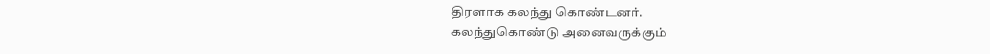திரளாக கலந்து கொண்டனர்.
கலந்துகொண்டு அனைவருக்கும்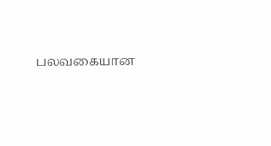பலவகையான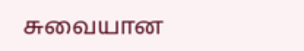சுவையான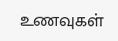உணவுகள்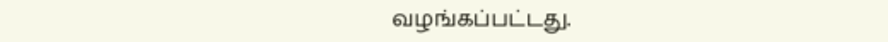வழங்கப்பட்டது.